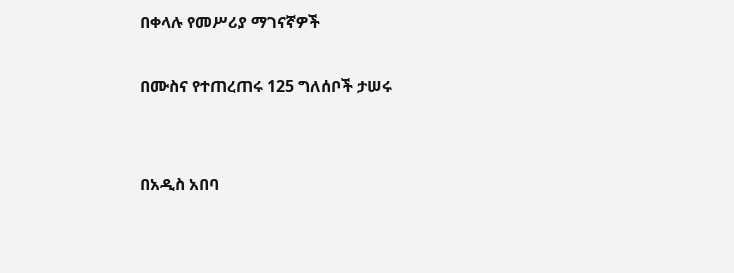በቀላሉ የመሥሪያ ማገናኛዎች

በሙስና የተጠረጠሩ 125 ግለሰቦች ታሠሩ


በአዲስ አበባ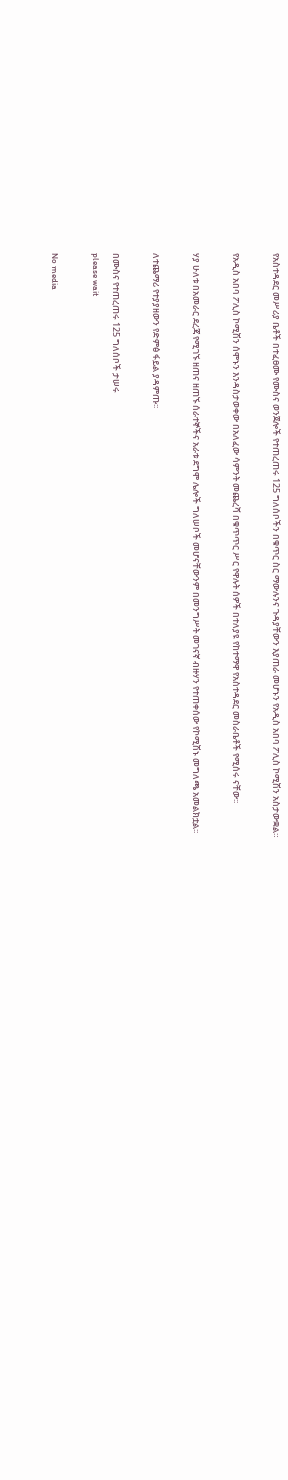የአስተዳደር መሥሪያ ቤቶች በተፈፀሙ የሙስና ወንጀሎች የተጠረጠሩ 125 ግለሰቦችን በቁጥር ስር ማውሉንና ጉዳያቸውን እያጠራ መሆኑን የአዲስ አበባ ፖሊስ ኮሚሽን አስታውቋል።

የአዲስ አበባ ፖሊስ ኮሚሽን ሰሞኑን እንዳስታወቀው በአለፈው ሳምንት መጨረሻ በቁጥጥር ሥር የዋሉት ሰዎች በተለያዩ የከተማዋ የአስተዳደር መስራቤቶች የሚሰሩ ናቸው፡፡

ሃያ ሁለቱ በአመራር ደረጃ የሚገኙ ዘጠና ዘጠኙ ሰራተኞችና አራቱ ደግሞ ሌሎች ግለሠቦች መሆናቸውንም በመንግሥት መገናኛ ብዙሃን የተጠቀሰው የኮሚሽኑ መግለጫ አመልክቷል፡፡

ለተጨማሪ የተያያዘውን የድምፅ ፋይል ያዳምጡ፡፡

በሙስና የተጠረጠሩ 125 ግለሰቦች ታሠሩ
please wait

No media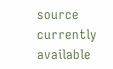source currently available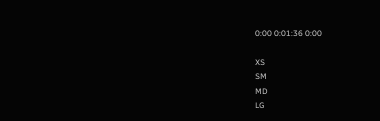0:00 0:01:36 0:00

XS
SM
MD
LG